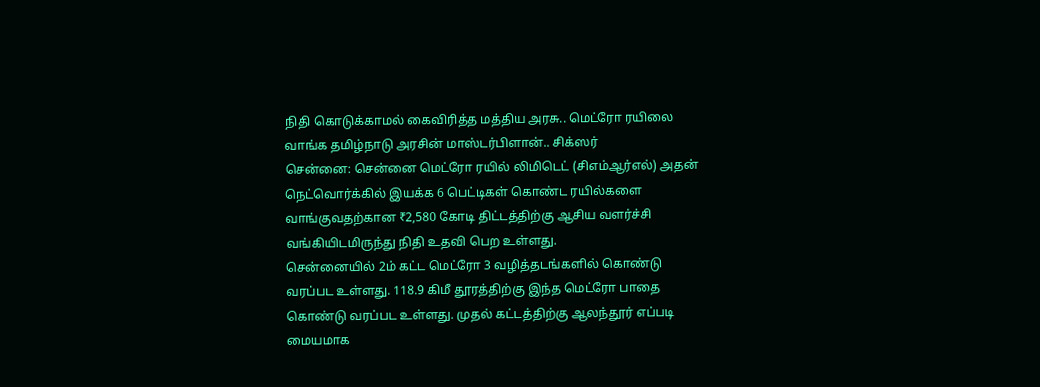நிதி கொடுக்காமல் கைவிரித்த மத்திய அரசு.. மெட்ரோ ரயிலை வாங்க தமிழ்நாடு அரசின் மாஸ்டர்பிளான்.. சிக்ஸர்
சென்னை: சென்னை மெட்ரோ ரயில் லிமிடெட் (சிஎம்ஆர்எல்) அதன் நெட்வொர்க்கில் இயக்க 6 பெட்டிகள் கொண்ட ரயில்களை வாங்குவதற்கான ₹2,580 கோடி திட்டத்திற்கு ஆசிய வளர்ச்சி வங்கியிடமிருந்து நிதி உதவி பெற உள்ளது.
சென்னையில் 2ம் கட்ட மெட்ரோ 3 வழித்தடங்களில் கொண்டு வரப்பட உள்ளது. 118.9 கிமீ தூரத்திற்கு இந்த மெட்ரோ பாதை கொண்டு வரப்பட உள்ளது. முதல் கட்டத்திற்கு ஆலந்தூர் எப்படி மையமாக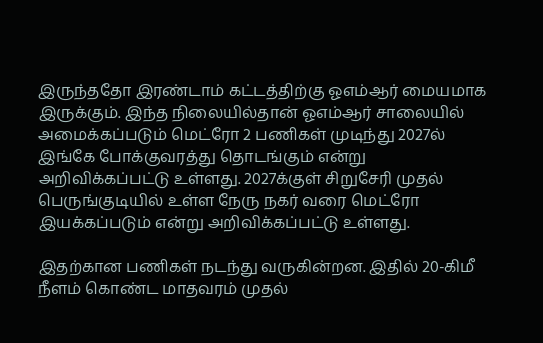இருந்ததோ இரண்டாம் கட்டத்திற்கு ஓஎம்ஆர் மையமாக இருக்கும். இந்த நிலையில்தான் ஓஎம்ஆர் சாலையில் அமைக்கப்படும் மெட்ரோ 2 பணிகள் முடிந்து 2027ல் இங்கே போக்குவரத்து தொடங்கும் என்று அறிவிக்கப்பட்டு உள்ளது. 2027க்குள் சிறுசேரி முதல் பெருங்குடியில் உள்ள நேரு நகர் வரை மெட்ரோ இயக்கப்படும் என்று அறிவிக்கப்பட்டு உள்ளது.

இதற்கான பணிகள் நடந்து வருகின்றன. இதில் 20-கிமீ நீளம் கொண்ட மாதவரம் முதல்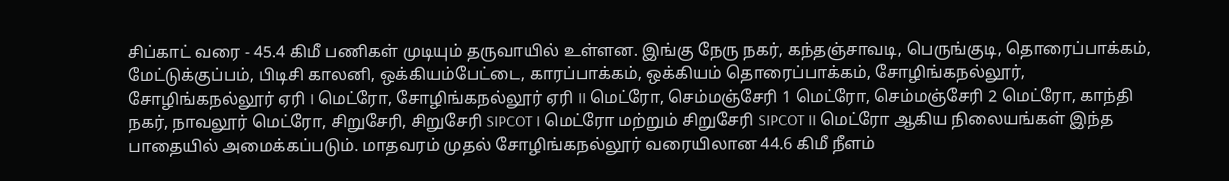சிப்காட் வரை - 45.4 கிமீ பணிகள் முடியும் தருவாயில் உள்ளன. இங்கு நேரு நகர், கந்தஞ்சாவடி, பெருங்குடி, தொரைப்பாக்கம், மேட்டுக்குப்பம், பிடிசி காலனி, ஒக்கியம்பேட்டை, காரப்பாக்கம், ஒக்கியம் தொரைப்பாக்கம், சோழிங்கநல்லூர், சோழிங்கநல்லூர் ஏரி I மெட்ரோ, சோழிங்கநல்லூர் ஏரி II மெட்ரோ, செம்மஞ்சேரி 1 மெட்ரோ, செம்மஞ்சேரி 2 மெட்ரோ, காந்தி நகர், நாவலூர் மெட்ரோ, சிறுசேரி, சிறுசேரி SIPCOT I மெட்ரோ மற்றும் சிறுசேரி SIPCOT II மெட்ரோ ஆகிய நிலையங்கள் இந்த பாதையில் அமைக்கப்படும். மாதவரம் முதல் சோழிங்கநல்லூர் வரையிலான 44.6 கிமீ நீளம்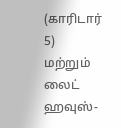(காரிடார் 5) மற்றும் லைட் ஹவுஸ்-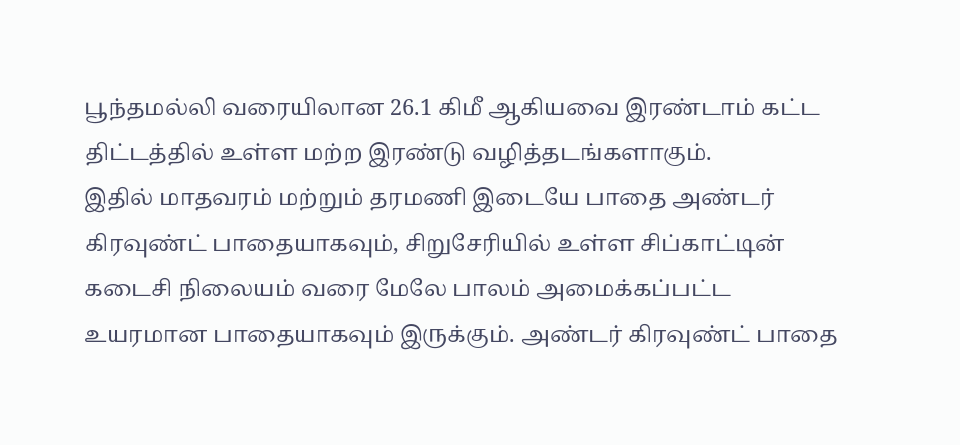பூந்தமல்லி வரையிலான 26.1 கிமீ ஆகியவை இரண்டாம் கட்ட திட்டத்தில் உள்ள மற்ற இரண்டு வழித்தடங்களாகும்.
இதில் மாதவரம் மற்றும் தரமணி இடையே பாதை அண்டர் கிரவுண்ட் பாதையாகவும், சிறுசேரியில் உள்ள சிப்காட்டின் கடைசி நிலையம் வரை மேலே பாலம் அமைக்கப்பட்ட உயரமான பாதையாகவும் இருக்கும். அண்டர் கிரவுண்ட் பாதை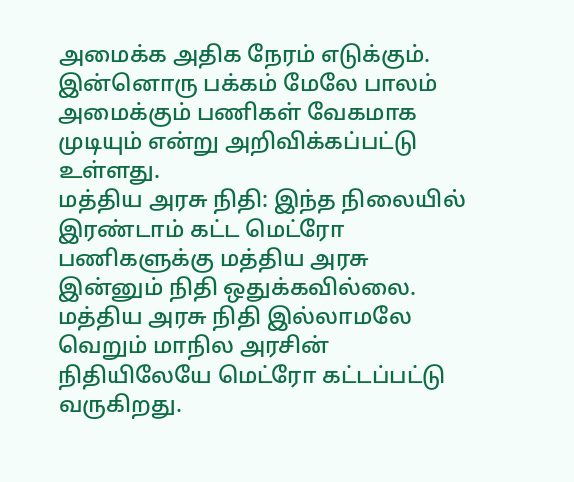அமைக்க அதிக நேரம் எடுக்கும். இன்னொரு பக்கம் மேலே பாலம் அமைக்கும் பணிகள் வேகமாக முடியும் என்று அறிவிக்கப்பட்டு உள்ளது.
மத்திய அரசு நிதி: இந்த நிலையில் இரண்டாம் கட்ட மெட்ரோ பணிகளுக்கு மத்திய அரசு இன்னும் நிதி ஒதுக்கவில்லை. மத்திய அரசு நிதி இல்லாமலே வெறும் மாநில அரசின் நிதியிலேயே மெட்ரோ கட்டப்பட்டு வருகிறது.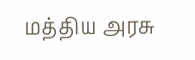மத்திய அரசு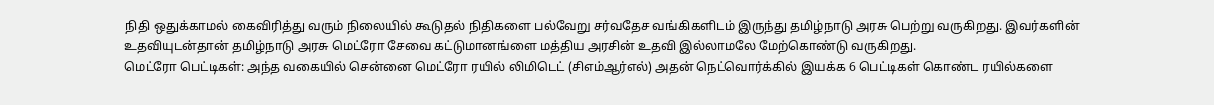நிதி ஒதுக்காமல் கைவிரித்து வரும் நிலையில் கூடுதல் நிதிகளை பல்வேறு சர்வதேச வங்கிகளிடம் இருந்து தமிழ்நாடு அரசு பெற்று வருகிறது. இவர்களின் உதவியுடன்தான் தமிழ்நாடு அரசு மெட்ரோ சேவை கட்டுமானங்ளை மத்திய அரசின் உதவி இல்லாமலே மேற்கொண்டு வருகிறது.
மெட்ரோ பெட்டிகள்: அந்த வகையில் சென்னை மெட்ரோ ரயில் லிமிடெட் (சிஎம்ஆர்எல்) அதன் நெட்வொர்க்கில் இயக்க 6 பெட்டிகள் கொண்ட ரயில்களை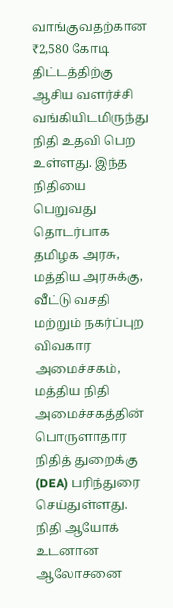வாங்குவதற்கான ₹2,580 கோடி திட்டத்திற்கு ஆசிய வளர்ச்சி வங்கியிடமிருந்து நிதி உதவி பெற உள்ளது. இந்த நிதியை பெறுவது தொடர்பாக தமிழக அரசு, மத்திய அரசுக்கு, வீட்டு வசதி மற்றும் நகர்ப்புற விவகார அமைச்சகம், மத்திய நிதி அமைச்சகத்தின் பொருளாதார நிதித் துறைக்கு (DEA) பரிந்துரை செய்துள்ளது. நிதி ஆயோக் உடனான ஆலோசனை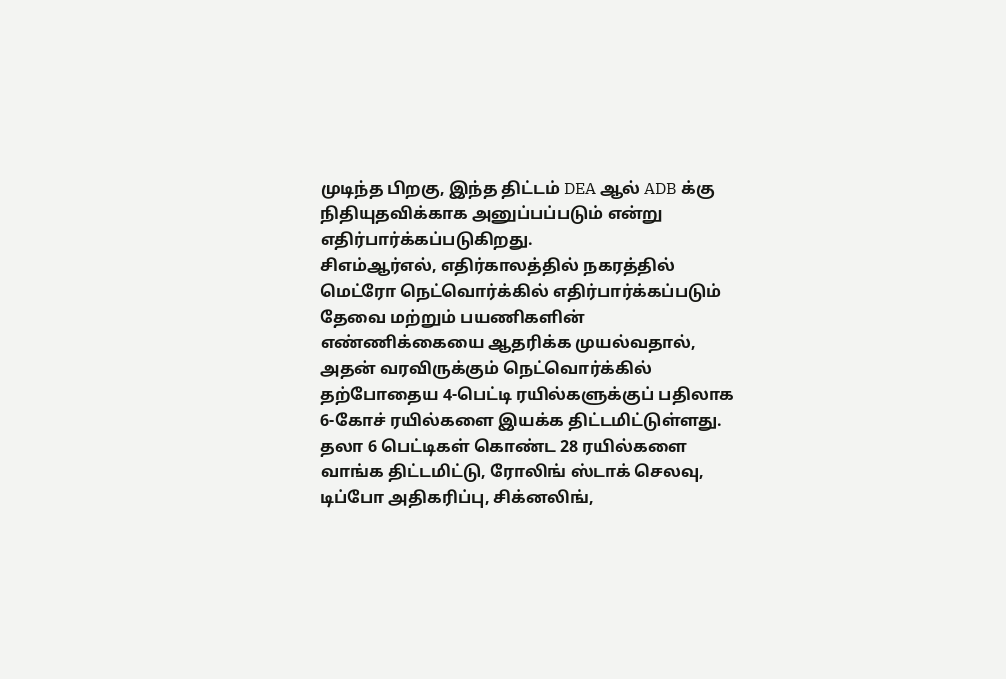முடிந்த பிறகு, இந்த திட்டம் DEA ஆல் ADB க்கு நிதியுதவிக்காக அனுப்பப்படும் என்று எதிர்பார்க்கப்படுகிறது.
சிஎம்ஆர்எல், எதிர்காலத்தில் நகரத்தில் மெட்ரோ நெட்வொர்க்கில் எதிர்பார்க்கப்படும் தேவை மற்றும் பயணிகளின் எண்ணிக்கையை ஆதரிக்க முயல்வதால், அதன் வரவிருக்கும் நெட்வொர்க்கில் தற்போதைய 4-பெட்டி ரயில்களுக்குப் பதிலாக 6-கோச் ரயில்களை இயக்க திட்டமிட்டுள்ளது. தலா 6 பெட்டிகள் கொண்ட 28 ரயில்களை வாங்க திட்டமிட்டு, ரோலிங் ஸ்டாக் செலவு, டிப்போ அதிகரிப்பு, சிக்னலிங்,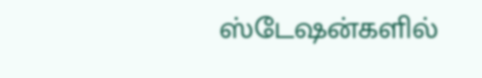ஸ்டேஷன்களில்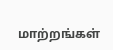மாற்றங்கள்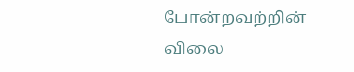போன்றவற்றின் விலை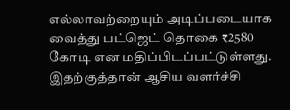எல்லாவற்றையும் அடிப்படையாக வைத்து பட்ஜெட் தொகை ₹2580 கோடி என மதிப்பிடப்பட்டுள்ளது. இதற்குத்தான் ஆசிய வளர்ச்சி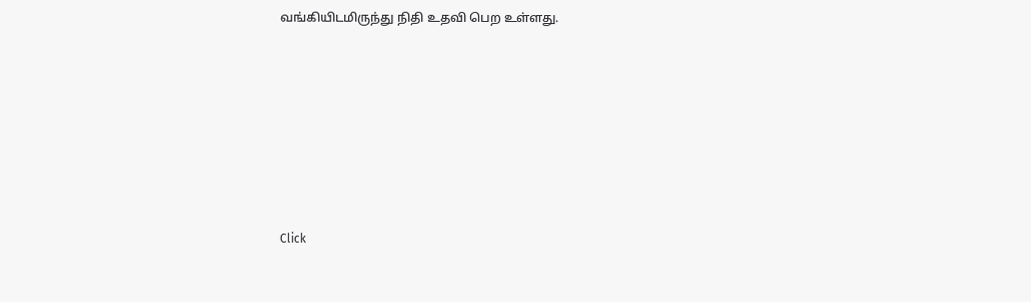வங்கியிடமிருந்து நிதி உதவி பெற உள்ளது.












Click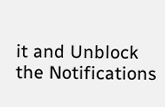it and Unblock the Notifications